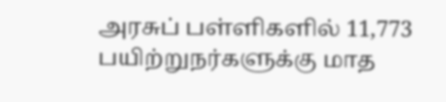அரசுப் பள்ளிகளில் 11,773 பயிற்றுநர்களுக்கு மாத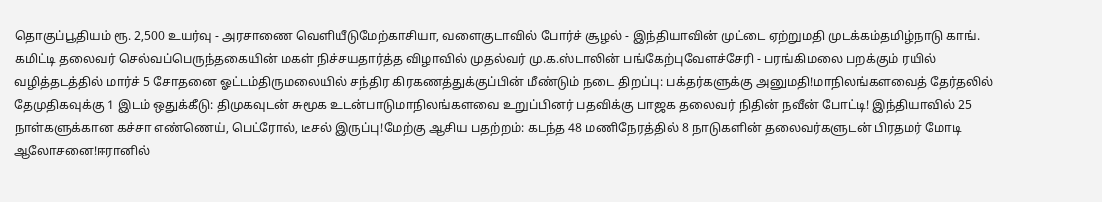தொகுப்பூதியம் ரூ. 2,500 உயர்வு - அரசாணை வெளியீடுமேற்காசியா, வளைகுடாவில் போர்ச் சூழல் - இந்தியாவின் முட்டை ஏற்றுமதி முடக்கம்தமிழ்நாடு காங். கமிட்டி தலைவர் செல்வப்பெருந்தகையின் மகள் நிச்சயதார்த்த விழாவில் முதல்வர் மு.க.ஸ்டாலின் பங்கேற்புவேளச்சேரி - பரங்கிமலை பறக்கும் ரயில் வழித்தடத்தில் மார்ச் 5 சோதனை ஓட்டம்திருமலையில் சந்திர கிரகணத்துக்குப்பின் மீண்டும் நடை திறப்பு: பக்தர்களுக்கு அனுமதி!மாநிலங்களவைத் தேர்தலில் தேமுதிகவுக்கு 1 இடம் ஒதுக்கீடு: திமுகவுடன் சுமூக உடன்பாடுமாநிலங்களவை உறுப்பினர் பதவிக்கு பாஜக தலைவர் நிதின் நவீன் போட்டி! இந்தியாவில் 25 நாள்களுக்கான கச்சா எண்ணெய், பெட்ரோல், டீசல் இருப்பு!மேற்கு ஆசிய பதற்றம்: கடந்த 48 மணிநேரத்தில் 8 நாடுகளின் தலைவர்களுடன் பிரதமர் மோடி ஆலோசனை!ஈரானில்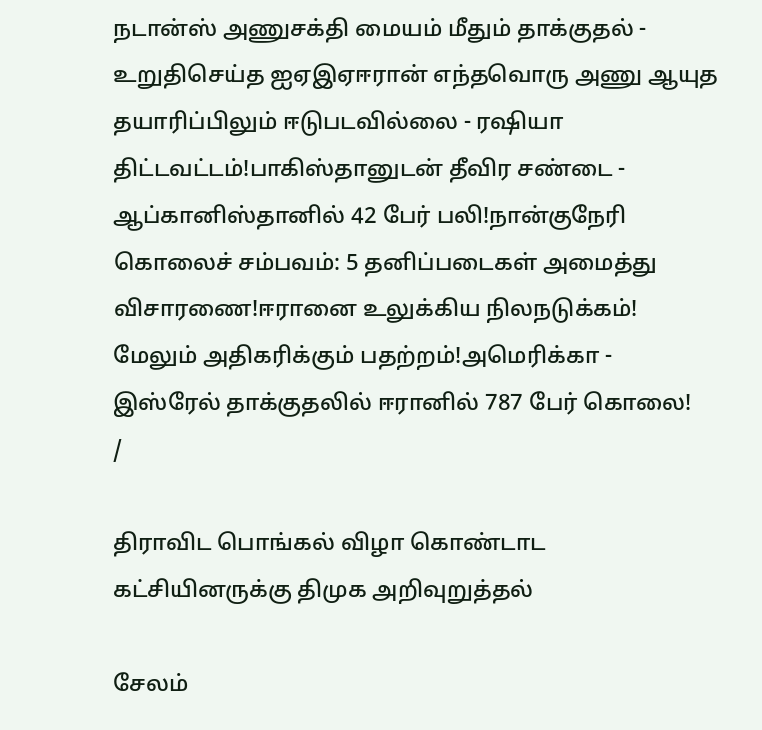நடான்ஸ் அணுசக்தி மையம் மீதும் தாக்குதல் - உறுதிசெய்த ஐஏஇஏஈரான் எந்தவொரு அணு ஆயுத தயாரிப்பிலும் ஈடுபடவில்லை - ரஷியா திட்டவட்டம்!பாகிஸ்தானுடன் தீவிர சண்டை - ஆப்கானிஸ்தானில் 42 பேர் பலி!நான்குநேரி கொலைச் சம்பவம்: 5 தனிப்படைகள் அமைத்து விசாரணை!ஈரானை உலுக்கிய நிலநடுக்கம்! மேலும் அதிகரிக்கும் பதற்றம்!அமெரிக்கா - இஸ்ரேல் தாக்குதலில் ஈரானில் 787 பேர் கொலை!
/

திராவிட பொங்கல் விழா கொண்டாட கட்சியினருக்கு திமுக அறிவுறுத்தல்

சேலம்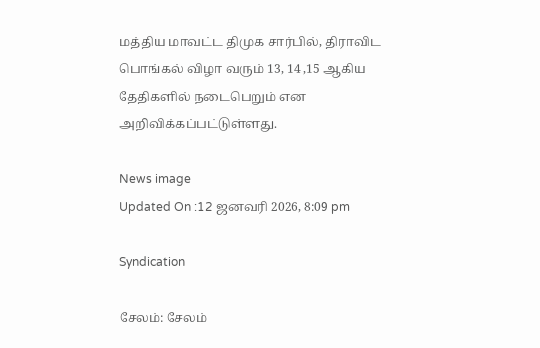மத்திய மாவட்ட திமுக சார்பில், திராவிட பொங்கல் விழா வரும் 13, 14 ,15 ஆகிய தேதிகளில் நடைபெறும் என அறிவிக்கப்பட்டுள்ளது.

News image
Updated On :12 ஜனவரி 2026, 8:09 pm

Syndication

சேலம்: சேலம்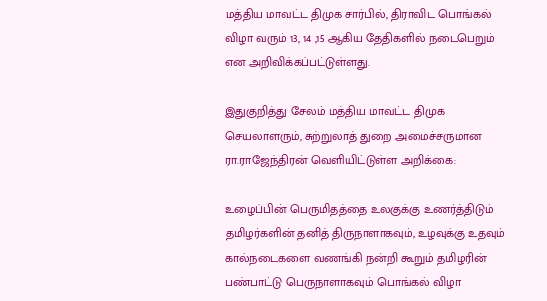மத்திய மாவட்ட திமுக சார்பில், திராவிட பொங்கல் விழா வரும் 13, 14 ,15 ஆகிய தேதிகளில் நடைபெறும் என அறிவிக்கப்பட்டுள்ளது.

இதுகுறித்து சேலம் மத்திய மாவட்ட திமுக செயலாளரும், சுற்றுலாத் துறை அமைச்சருமான ரா.ராஜேந்திரன் வெளியிட்டுள்ள அறிக்கை:

உழைப்பின் பெருமிதத்தை உலகுக்கு உணர்த்திடும் தமிழர்களின் தனித் திருநாளாகவும், உழவுக்கு உதவும் கால்நடைகளை வணங்கி நன்றி கூறும் தமிழரின் பண்பாட்டு பெருநாளாகவும் பொங்கல் விழா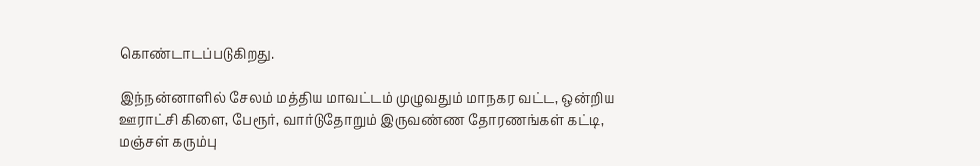கொண்டாடப்படுகிறது.

இந்நன்னாளில் சேலம் மத்திய மாவட்டம் முழுவதும் மாநகர வட்ட, ஒன்றிய ஊராட்சி கிளை, பேரூர், வார்டுதோறும் இருவண்ண தோரணங்கள் கட்டி, மஞ்சள் கரும்பு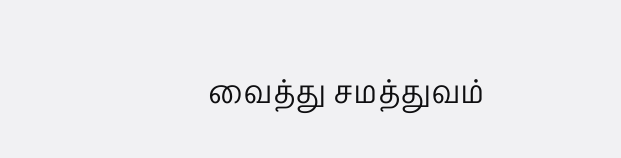வைத்து சமத்துவம்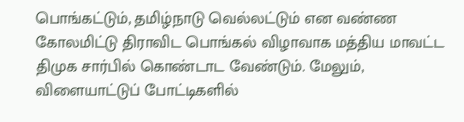பொங்கட்டும், தமிழ்நாடு வெல்லட்டும் என வண்ண கோலமிட்டு திராவிட பொங்கல் விழாவாக மத்திய மாவட்ட திமுக சார்பில் கொண்டாட வேண்டும். மேலும், விளையாட்டுப் போட்டிகளில்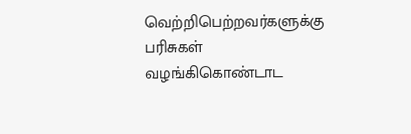வெற்றிபெற்றவர்களுக்கு பரிசுகள் வழங்கிகொண்டாட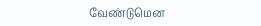வேண்டுமென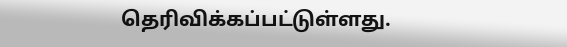தெரிவிக்கப்பட்டுள்ளது.